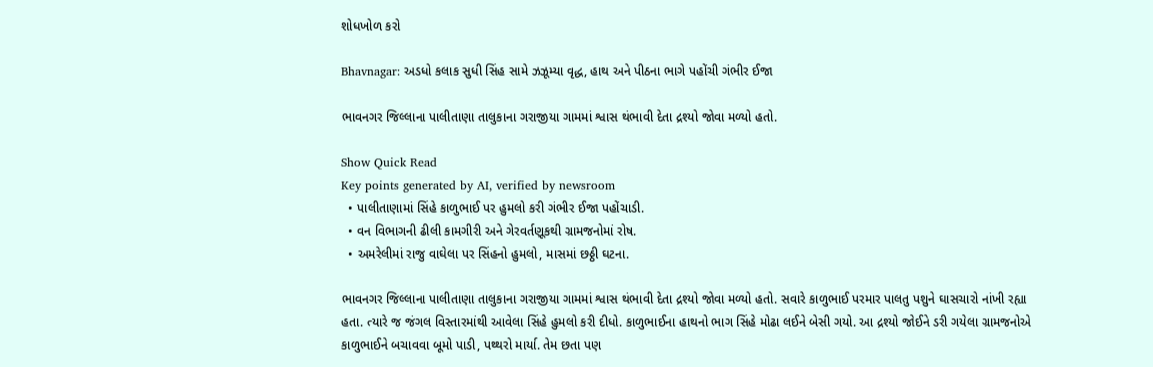શોધખોળ કરો

Bhavnagar: અડધો કલાક સુધી સિંહ સામે ઝઝૂમ્યા વૃદ્ધ, હાથ અને પીઠના ભાગે પહોંચી ગંભીર ઈજા

ભાવનગર જિલ્લાના પાલીતાણા તાલુકાના ગરાજીયા ગામમાં શ્વાસ થંભાવી દેતા દ્રશ્યો જોવા મળ્યો હતો.

Show Quick Read
Key points generated by AI, verified by newsroom
  • પાલીતાણામાં સિંહે કાળુભાઈ પર હુમલો કરી ગંભીર ઈજા પહોંચાડી.
  • વન વિભાગની ઢીલી કામગીરી અને ગેરવર્તણૂકથી ગ્રામજનોમાં રોષ.
  • અમરેલીમાં રાજુ વાઘેલા પર સિંહનો હુમલો, માસમાં છઠ્ઠી ઘટના.

ભાવનગર જિલ્લાના પાલીતાણા તાલુકાના ગરાજીયા ગામમાં શ્વાસ થંભાવી દેતા દ્રશ્યો જોવા મળ્યો હતો. સવારે કાળુભાઈ પરમાર પાલતુ પશુને ઘાસચારો નાંખી રહ્યા હતા. ત્યારે જ જંગલ વિસ્તારમાંથી આવેલા સિંહે હુમલો કરી દીધો. કાળુભાઈના હાથનો ભાગ સિંહે મોઢા લઈને બેસી ગયો. આ દ્રશ્યો જોઈને ડરી ગયેલા ગ્રામજનોએ કાળુભાઈને બચાવવા બૂમો પાડી, પથ્થરો માર્યા. તેમ છતા પણ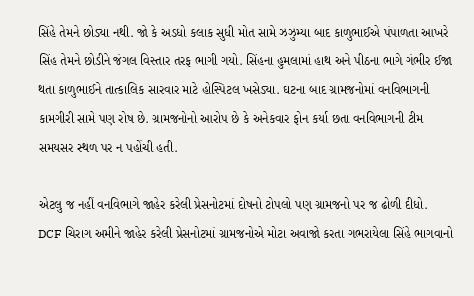સિંહે તેમને છોડ્યા નથી. જો કે અડધો કલાક સુધી મોત સામે ઝઝુમ્યા બાદ કાળુભાઈએ પંપાળતા આખરે સિંહ તેમને છોડીને જંગલ વિસ્તાર તરફ ભાગી ગયો. સિંહના હુમલામાં હાથ અને પીઠના ભાગે ગંભીર ઈજા થતા કાળુભાઈને તાત્કાલિક સારવાર માટે હોસ્પિટલ ખસેડ્યા. ઘટના બાદ ગ્રામજનોમાં વનવિભાગની કામગીરી સામે પણ રોષ છે. ગ્રામજનોનો આરોપ છે કે અનેકવાર ફોન કર્યા છતા વનવિભાગની ટીમ સમયસર સ્થળ પર ન પહોંચી હતી.

એટલુ જ નહીં વનવિભાગે જાહેર કરેલી પ્રેસનોટમાં દોષનો ટોપલો પણ ગ્રામજનો પર જ ઢોળી દીધો. DCF ચિરાગ અમીને જાહેર કરેલી પ્રેસનોટમાં ગ્રામજનોએ મોટા અવાજો કરતા ગભરાયેલા સિંહે ભાગવાનો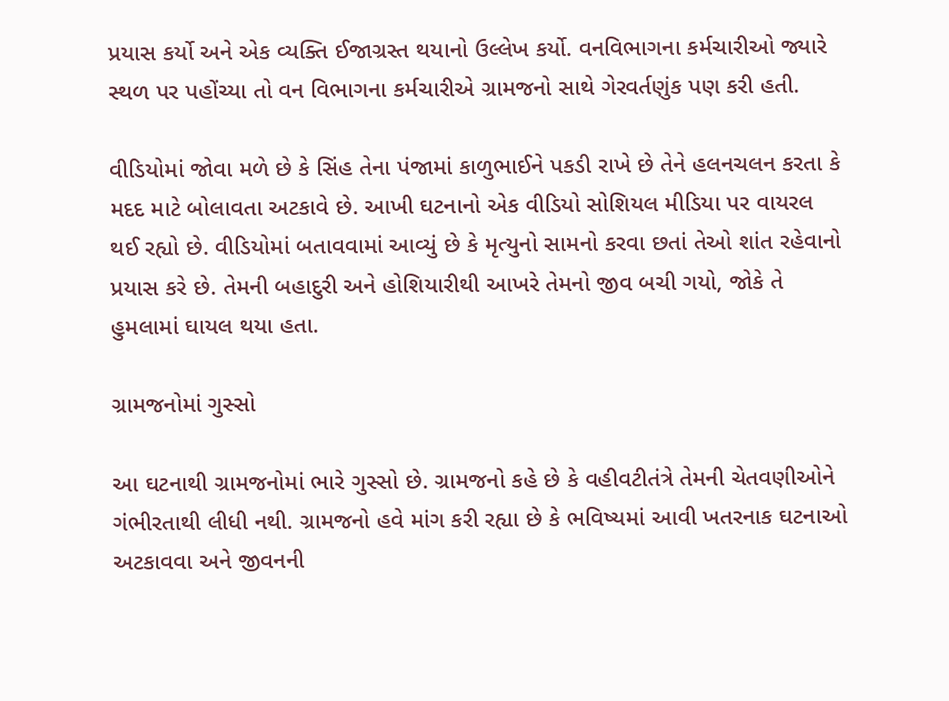પ્રયાસ કર્યો અને એક વ્યક્તિ ઈજાગ્રસ્ત થયાનો ઉલ્લેખ કર્યો. વનવિભાગના કર્મચારીઓ જ્યારે સ્થળ પર પહોંચ્યા તો વન વિભાગના કર્મચારીએ ગ્રામજનો સાથે ગેરવર્તણુંક પણ કરી હતી.

વીડિયોમાં જોવા મળે છે કે સિંહ તેના પંજામાં કાળુભાઈને પકડી રાખે છે તેને હલનચલન કરતા કે મદદ માટે બોલાવતા અટકાવે છે. આખી ઘટનાનો એક વીડિયો સોશિયલ મીડિયા પર વાયરલ થઈ રહ્યો છે. વીડિયોમાં બતાવવામાં આવ્યું છે કે મૃત્યુનો સામનો કરવા છતાં તેઓ શાંત રહેવાનો પ્રયાસ કરે છે. તેમની બહાદુરી અને હોશિયારીથી આખરે તેમનો જીવ બચી ગયો, જોકે તે હુમલામાં ઘાયલ થયા હતા.

ગ્રામજનોમાં ગુસ્સો

આ ઘટનાથી ગ્રામજનોમાં ભારે ગુસ્સો છે. ગ્રામજનો કહે છે કે વહીવટીતંત્રે તેમની ચેતવણીઓને ગંભીરતાથી લીધી નથી. ગ્રામજનો હવે માંગ કરી રહ્યા છે કે ભવિષ્યમાં આવી ખતરનાક ઘટનાઓ અટકાવવા અને જીવનની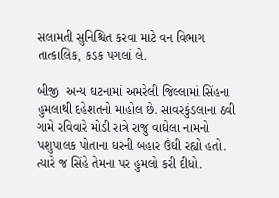સલામતી સુનિશ્ચિત કરવા માટે વન વિભાગ તાત્કાલિક, કડક પગલાં લે.

બીજી  અન્ય ઘટનામાં અમરેલી જિલ્લામાં સિંહના હુમલાથી દહેશતનો માહોલ છે. સાવરકુંડલાના ઠવી ગામે રવિવારે મોડી રાત્રે રાજુ વાઘેલા નામનો પશુપાલક પોતાના ઘરની બહાર ઉંઘી રહ્યો હતો. ત્યારે જ સિંહે તેમના પર હુમલો કરી દીધો.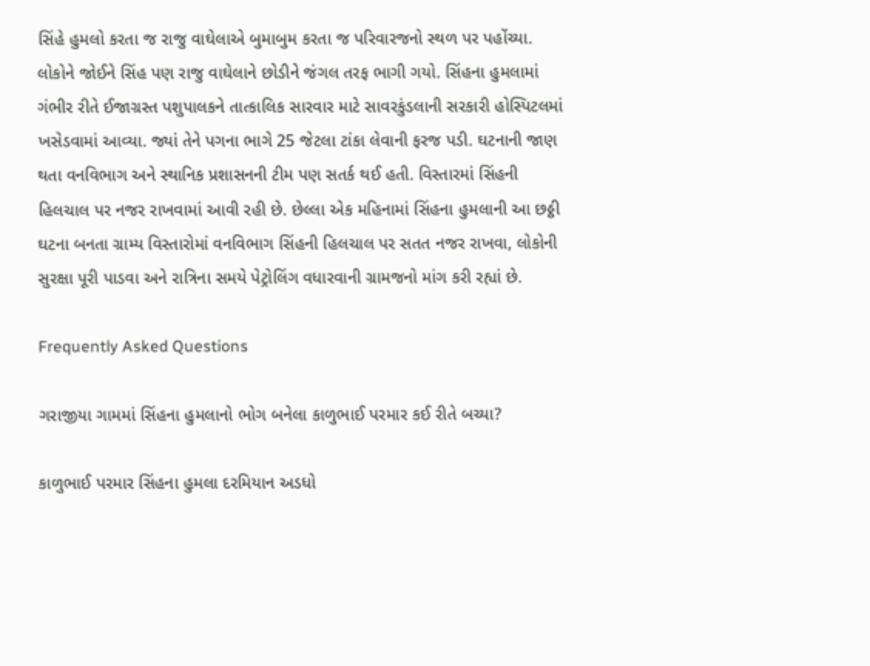સિંહે હુમલો કરતા જ રાજુ વાઘેલાએ બુમાબુમ કરતા જ પરિવારજનો સ્થળ પર પહોંચ્યા. લોકોને જોઈને સિંહ પણ રાજુ વાઘેલાને છોડીને જંગલ તરફ ભાગી ગયો. સિંહના હુમલામાં ગંભીર રીતે ઈજાગ્રસ્ત પશુપાલકને તાત્કાલિક સારવાર માટે સાવરકુંડલાની સરકારી હોસ્પિટલમાં ખસેડવામાં આવ્યા. જ્યાં તેને પગના ભાગે 25 જેટલા ટાંકા લેવાની ફરજ પડી. ઘટનાની જાણ થતા વનવિભાગ અને સ્થાનિક પ્રશાસનની ટીમ પણ સતર્ક થઈ હતી. વિસ્તારમાં સિંહની હિલચાલ પર નજર રાખવામાં આવી રહી છે. છેલ્લા એક મહિનામાં સિંહના હુમલાની આ છઠ્ઠી ઘટના બનતા ગ્રામ્ય વિસ્તારોમાં વનવિભાગ સિંહની હિલચાલ પર સતત નજર રાખવા, લોકોની સુરક્ષા પૂરી પાડવા અને રાત્રિના સમયે પેટ્રોલિંગ વધારવાની ગ્રામજનો માંગ કરી રહ્યાં છે.

Frequently Asked Questions

ગરાજીયા ગામમાં સિંહના હુમલાનો ભોગ બનેલા કાળુભાઈ પરમાર કઈ રીતે બચ્યા?

કાળુભાઈ પરમાર સિંહના હુમલા દરમિયાન અડધો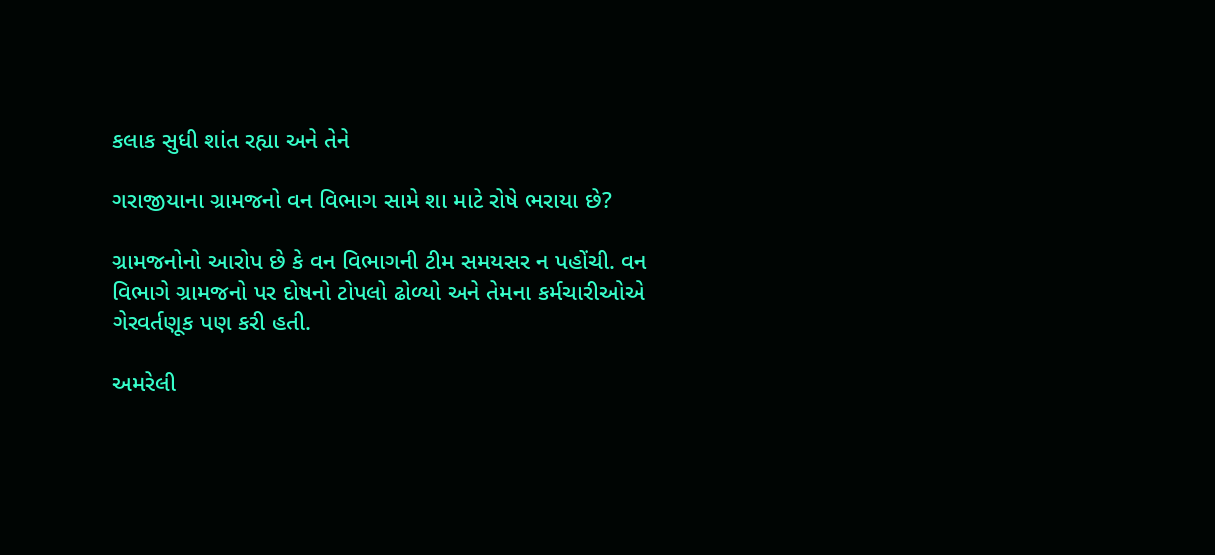કલાક સુધી શાંત રહ્યા અને તેને

ગરાજીયાના ગ્રામજનો વન વિભાગ સામે શા માટે રોષે ભરાયા છે?

ગ્રામજનોનો આરોપ છે કે વન વિભાગની ટીમ સમયસર ન પહોંચી. વન વિભાગે ગ્રામજનો પર દોષનો ટોપલો ઢોળ્યો અને તેમના કર્મચારીઓએ ગેરવર્તણૂક પણ કરી હતી.

અમરેલી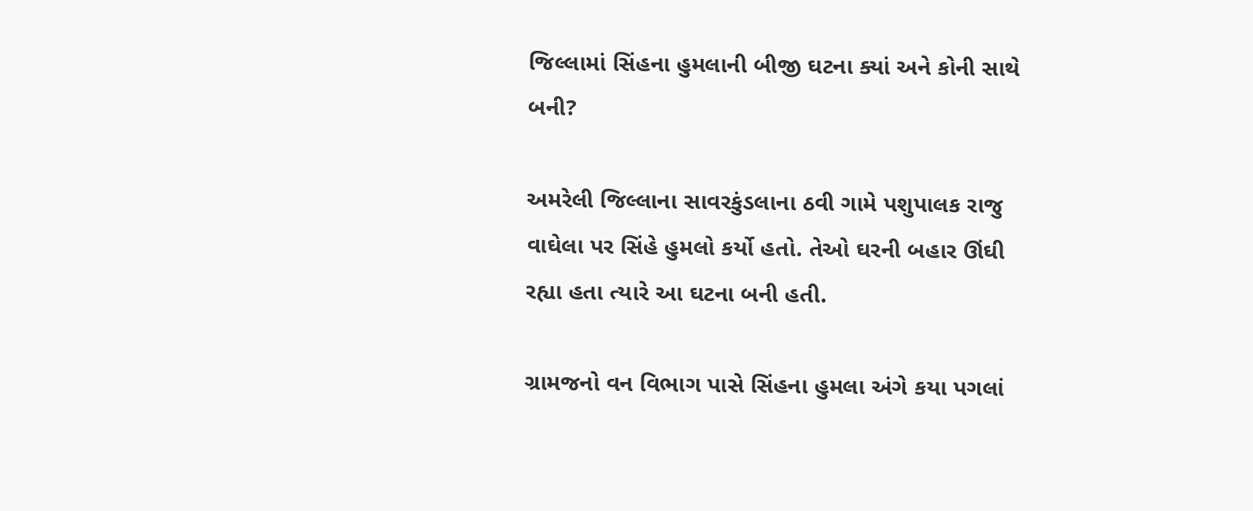જિલ્લામાં સિંહના હુમલાની બીજી ઘટના ક્યાં અને કોની સાથે બની?

અમરેલી જિલ્લાના સાવરકુંડલાના ઠવી ગામે પશુપાલક રાજુ વાઘેલા પર સિંહે હુમલો કર્યો હતો. તેઓ ઘરની બહાર ઊંઘી રહ્યા હતા ત્યારે આ ઘટના બની હતી.

ગ્રામજનો વન વિભાગ પાસે સિંહના હુમલા અંગે કયા પગલાં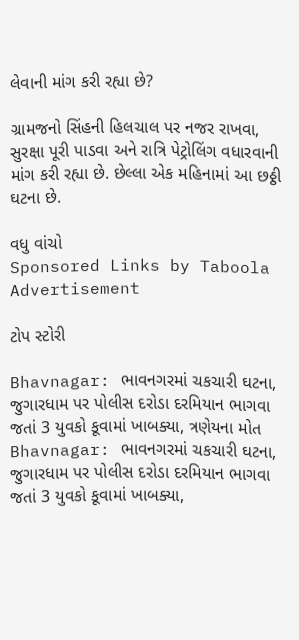લેવાની માંગ કરી રહ્યા છે?

ગ્રામજનો સિંહની હિલચાલ પર નજર રાખવા, સુરક્ષા પૂરી પાડવા અને રાત્રિ પેટ્રોલિંગ વધારવાની માંગ કરી રહ્યા છે. છેલ્લા એક મહિનામાં આ છઠ્ઠી ઘટના છે.

વધુ વાંચો
Sponsored Links by Taboola
Advertisement

ટોપ સ્ટોરી

Bhavnagar: ભાવનગરમાં ચકચારી ઘટના, જુગારધામ પર પોલીસ દરોડા દરમિયાન ભાગવા જતાં 3 યુવકો કૂવામાં ખાબક્યા, ત્રણેયના મોત
Bhavnagar: ભાવનગરમાં ચકચારી ઘટના, જુગારધામ પર પોલીસ દરોડા દરમિયાન ભાગવા જતાં 3 યુવકો કૂવામાં ખાબક્યા,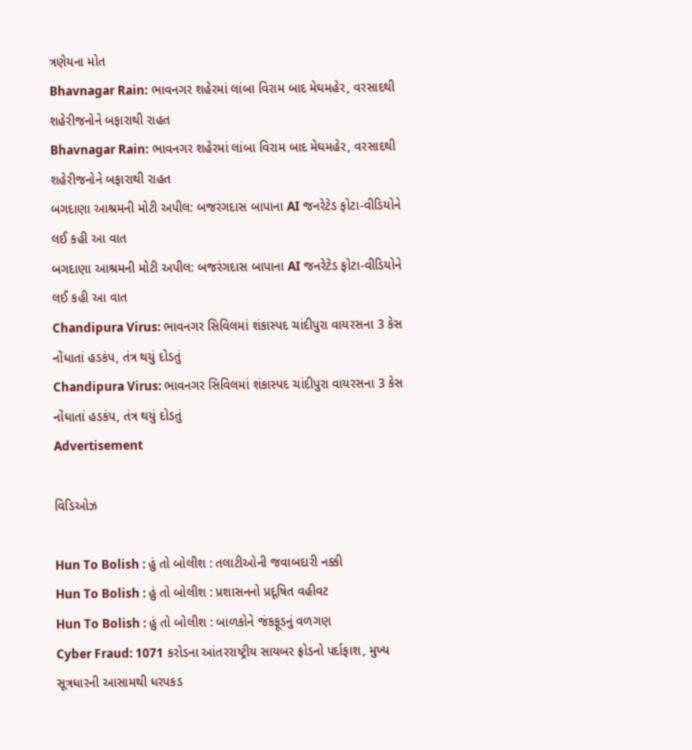ત્રણેયના મોત
Bhavnagar Rain: ભાવનગર શહેરમાં લાંબા વિરામ બાદ મેઘમહેર, વરસાદથી શહેરીજનોને બફારાથી રાહત
Bhavnagar Rain: ભાવનગર શહેરમાં લાંબા વિરામ બાદ મેઘમહેર, વરસાદથી શહેરીજનોને બફારાથી રાહત
બગદાણા આશ્રમની મોટી અપીલ: બજરંગદાસ બાપાના AI જનરેટેડ ફોટા-વીડિયોને લઈ કહી આ વાત
બગદાણા આશ્રમની મોટી અપીલ: બજરંગદાસ બાપાના AI જનરેટેડ ફોટા-વીડિયોને લઈ કહી આ વાત
Chandipura Virus: ભાવનગર સિવિલમાં શંકાસ્પદ ચાંદીપુરા વાયરસના 3 કેસ નોંધાતાં હડકંપ, તંત્ર થયું દોડતું
Chandipura Virus: ભાવનગર સિવિલમાં શંકાસ્પદ ચાંદીપુરા વાયરસના 3 કેસ નોંધાતાં હડકંપ, તંત્ર થયું દોડતું
Advertisement

વિડિઓઝ

Hun To Bolish : હું તો બોલીશ : તલાટીઓની જવાબદારી નક્કી
Hun To Bolish : હું તો બોલીશ : પ્રશાસનનો પ્રદૂષિત વહીવટ
Hun To Bolish : હું તો બોલીશ : બાળકોને જંકફૂડનું વળગણ
Cyber Fraud: 1071 કરોડના આંતરરાષ્ટ્રીય સાયબર ફ્રોડનો પર્દાફાશ, મુખ્ય સૂત્રધારની આસામથી ધરપકડ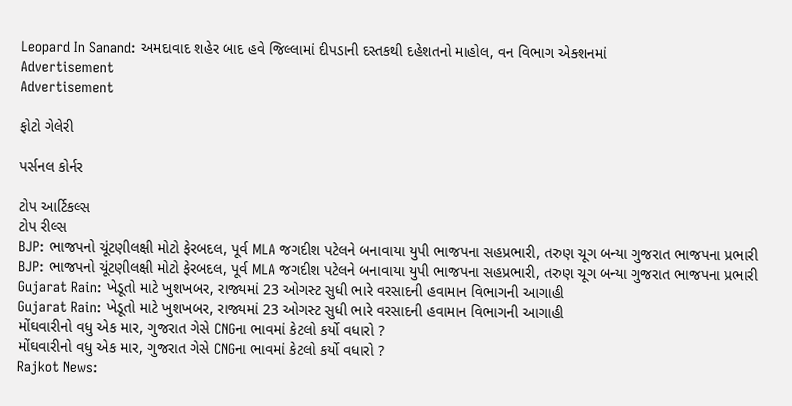Leopard In Sanand: અમદાવાદ શહેર બાદ હવે જિલ્લામાં દીપડાની દસ્તકથી દહેશતનો માહોલ, વન વિભાગ એક્શનમાં
Advertisement
Advertisement

ફોટો ગેલેરી

પર્સનલ કોર્નર

ટોપ આર્ટિકલ્સ
ટોપ રીલ્સ
BJP: ભાજપનો ચૂંટણીલક્ષી મોટો ફેરબદલ, પૂર્વ MLA જગદીશ પટેલને બનાવાયા યુપી ભાજપના સહપ્રભારી, તરુણ ચૂગ બન્યા ગુજરાત ભાજપના પ્રભારી
BJP: ભાજપનો ચૂંટણીલક્ષી મોટો ફેરબદલ, પૂર્વ MLA જગદીશ પટેલને બનાવાયા યુપી ભાજપના સહપ્રભારી, તરુણ ચૂગ બન્યા ગુજરાત ભાજપના પ્રભારી
Gujarat Rain: ખેડૂતો માટે ખુશખબર, રાજ્યમાં 23 ઓગસ્ટ સુધી ભારે વરસાદની હવામાન વિભાગની આગાહી
Gujarat Rain: ખેડૂતો માટે ખુશખબર, રાજ્યમાં 23 ઓગસ્ટ સુધી ભારે વરસાદની હવામાન વિભાગની આગાહી
મોંઘવારીનો વધુ એક માર, ગુજરાત ગેસે CNGના ભાવમાં કેટલો કર્યો વધારો ?
મોંઘવારીનો વધુ એક માર, ગુજરાત ગેસે CNGના ભાવમાં કેટલો કર્યો વધારો ?
Rajkot News: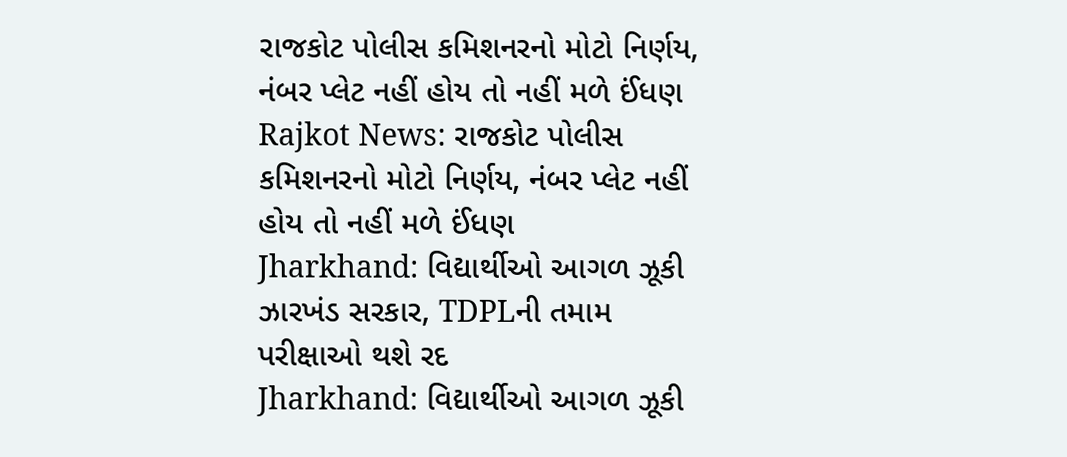રાજકોટ પોલીસ કમિશનરનો મોટો નિર્ણય, નંબર પ્લેટ નહીં હોય તો નહીં મળે ઈંધણ
Rajkot News: રાજકોટ પોલીસ કમિશનરનો મોટો નિર્ણય, નંબર પ્લેટ નહીં હોય તો નહીં મળે ઈંધણ
Jharkhand: વિદ્યાર્થીઓ આગળ ઝૂકી ઝારખંડ સરકાર, TDPLની તમામ પરીક્ષાઓ થશે રદ
Jharkhand: વિદ્યાર્થીઓ આગળ ઝૂકી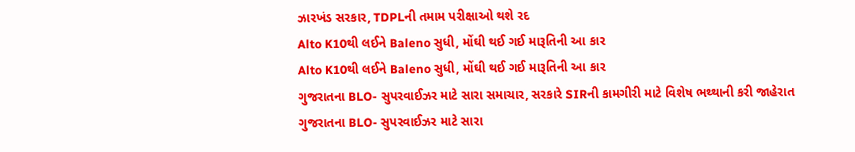ઝારખંડ સરકાર, TDPLની તમામ પરીક્ષાઓ થશે રદ
Alto K10થી લઈને Baleno સુધી, મોંઘી થઈ ગઈ મારૂતિની આ કાર
Alto K10થી લઈને Baleno સુધી, મોંઘી થઈ ગઈ મારૂતિની આ કાર
ગુજરાતના BLO- સુપરવાઈઝર માટે સારા સમાચાર, સરકારે SIRની કામગીરી માટે વિશેષ ભથ્થાની કરી જાહેરાત
ગુજરાતના BLO- સુપરવાઈઝર માટે સારા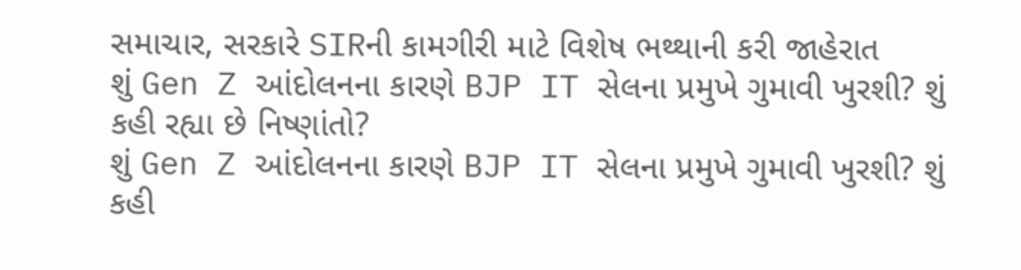સમાચાર, સરકારે SIRની કામગીરી માટે વિશેષ ભથ્થાની કરી જાહેરાત
શું Gen Z આંદોલનના કારણે BJP IT સેલના પ્રમુખે ગુમાવી ખુરશી? શું કહી રહ્યા છે નિષ્ણાંતો?
શું Gen Z આંદોલનના કારણે BJP IT સેલના પ્રમુખે ગુમાવી ખુરશી? શું કહી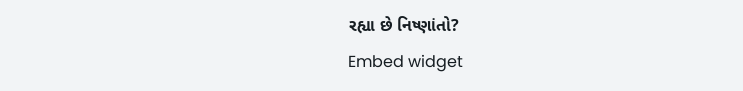રહ્યા છે નિષ્ણાંતો?
Embed widget